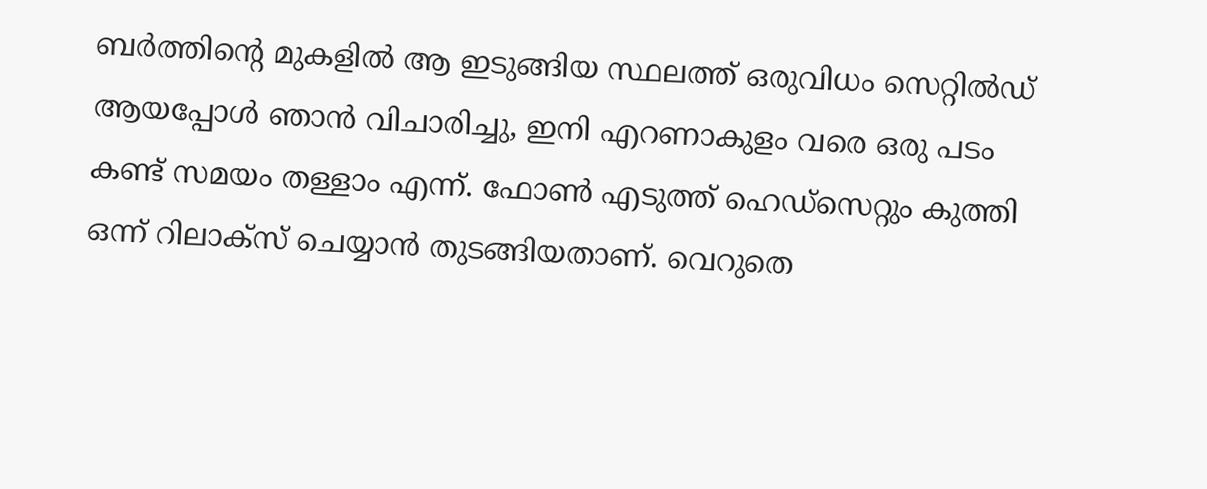ബർത്തിന്റെ മുകളിൽ ആ ഇടുങ്ങിയ സ്ഥലത്ത് ഒരുവിധം സെറ്റിൽഡ് ആയപ്പോൾ ഞാൻ വിചാരിച്ചു, ഇനി എറണാകുളം വരെ ഒരു പടം കണ്ട് സമയം തള്ളാം എന്ന്. ഫോൺ എടുത്ത് ഹെഡ്സെറ്റും കുത്തി ഒന്ന് റിലാക്സ് ചെയ്യാൻ തുടങ്ങിയതാണ്. വെറുതെ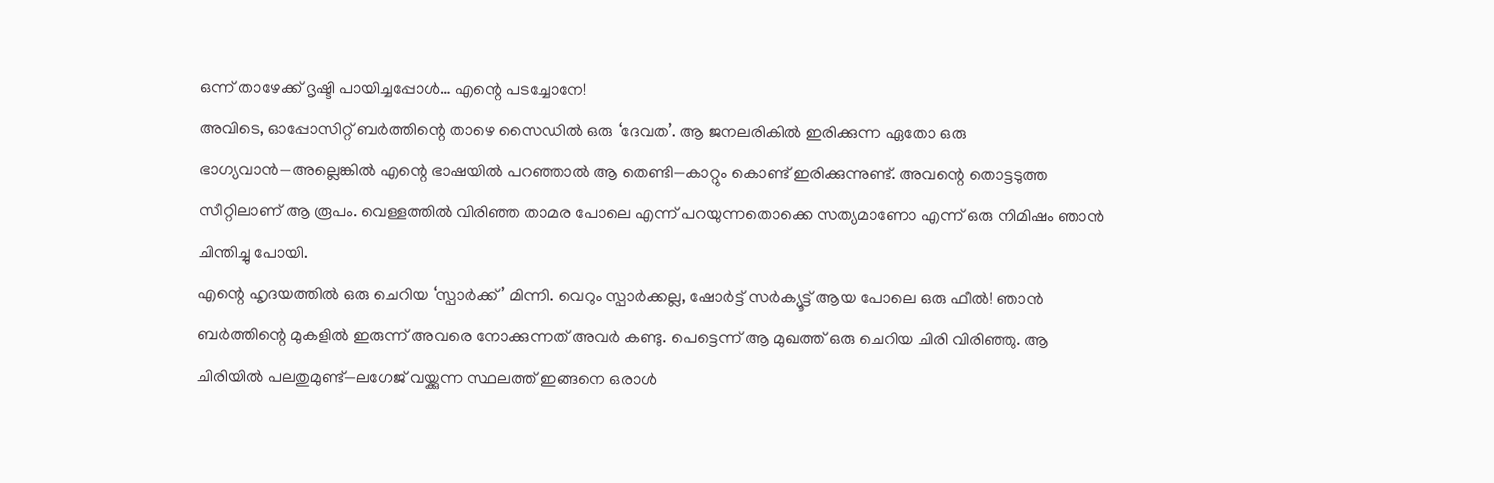ഒന്ന് താഴേക്ക് ദൃഷ്ടി പായിച്ചപ്പോൾ… എന്റെ പടച്ചോനേ!
അവിടെ, ഓപ്പോസിറ്റ് ബർത്തിന്റെ താഴെ സൈഡിൽ ഒരു ‘ദേവത’. ആ ജനലരികിൽ ഇരിക്കുന്ന ഏതോ ഒരു ഭാഗ്യവാൻ—അല്ലെങ്കിൽ എന്റെ ഭാഷയിൽ പറഞ്ഞാൽ ആ തെണ്ടി—കാറ്റും കൊണ്ട് ഇരിക്കുന്നുണ്ട്. അവന്റെ തൊട്ടടുത്ത സീറ്റിലാണ് ആ രൂപം. വെള്ളത്തിൽ വിരിഞ്ഞ താമര പോലെ എന്ന് പറയുന്നതൊക്കെ സത്യമാണോ എന്ന് ഒരു നിമിഷം ഞാൻ ചിന്തിച്ചു പോയി.
എന്റെ ഹൃദയത്തിൽ ഒരു ചെറിയ ‘സ്പാർക്ക്’ മിന്നി. വെറും സ്പാർക്കല്ല, ഷോർട്ട് സർക്യൂട്ട് ആയ പോലെ ഒരു ഫീൽ! ഞാൻ ബർത്തിന്റെ മുകളിൽ ഇരുന്ന് അവരെ നോക്കുന്നത് അവർ കണ്ടു. പെട്ടെന്ന് ആ മുഖത്ത് ഒരു ചെറിയ ചിരി വിരിഞ്ഞു. ആ ചിരിയിൽ പലതുമുണ്ട്—ലഗേജ് വയ്ക്കുന്ന സ്ഥലത്ത് ഇങ്ങനെ ഒരാൾ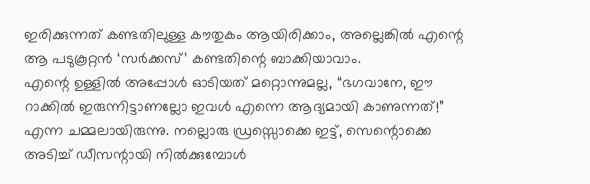ഇരിക്കുന്നത് കണ്ടതിലുള്ള കൗതുകം ആയിരിക്കാം, അല്ലെങ്കിൽ എന്റെ ആ പടുകൂറ്റൻ ‘സർക്കസ്’ കണ്ടതിന്റെ ബാക്കിയാവാം.
എന്റെ ഉള്ളിൽ അപ്പോൾ ഓടിയത് മറ്റൊന്നുമല്ല, “ഭഗവാനേ, ഈ റാക്കിൽ ഇരുന്നിട്ടാണല്ലോ ഇവൾ എന്നെ ആദ്യമായി കാണുന്നത്!” എന്ന ചമ്മലായിരുന്നു. നല്ലൊരു ഡ്രസ്സൊക്കെ ഇട്ട്, സെന്റൊക്കെ അടിച്ച് ഡീസന്റായി നിൽക്കുമ്പോൾ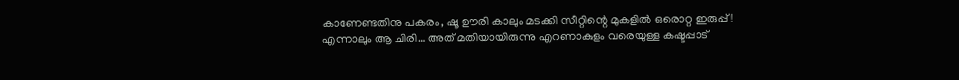കാണേണ്ടതിനു പകരം, ഷൂ ഊരി കാലും മടക്കി സീറ്റിന്റെ മുകളിൽ ഒരൊറ്റ ഇരുപ്പ്! എന്നാലും ആ ചിരി… അത് മതിയായിരുന്നു എറണാകുളം വരെയുള്ള കഷ്ടപ്പാട്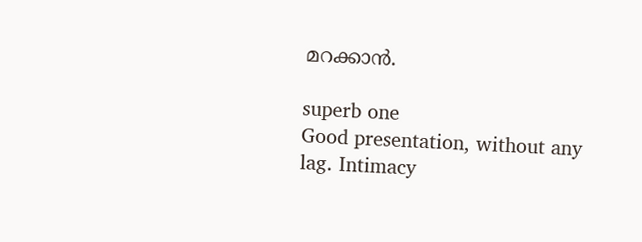മറക്കാൻ.

superb one
Good presentation, without any lag. Intimacy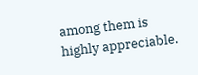among them is highly appreciable.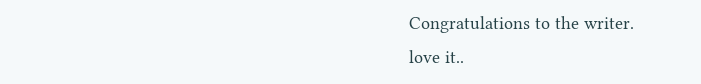Congratulations to the writer.
love it..